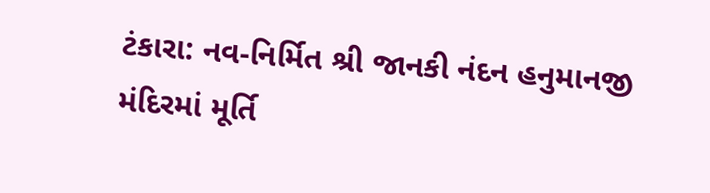ટંકારા: નવ-નિર્મિત શ્રી જાનકી નંદન હનુમાનજી મંદિરમાં મૂર્તિ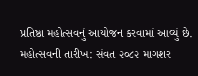પ્રતિષ્ઠા મહોત્સવનું આયોજન કરવામાં આવ્યું છે.
મહોત્સવની તારીખ: સંવત ૨૦૮૨ માગશર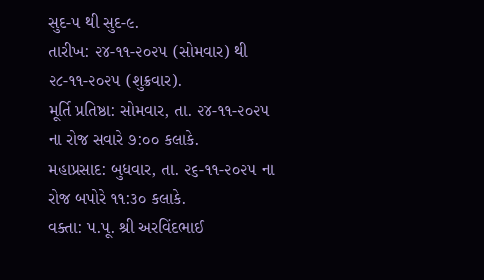સુદ-૫ થી સુદ-૯.
તારીખ: ૨૪-૧૧-૨૦૨૫ (સોમવાર) થી ૨૮-૧૧-૨૦૨૫ (શુક્રવાર).
મૂર્તિ પ્રતિષ્ઠા: સોમવાર, તા. ૨૪-૧૧-૨૦૨૫ ના રોજ સવારે ૭:૦૦ કલાકે.
મહાપ્રસાદ: બુધવાર, તા. ૨૬-૧૧-૨૦૨૫ ના રોજ બપોરે ૧૧:૩૦ કલાકે.
વક્તા: પ.પૂ. શ્રી અરવિંદભાઈ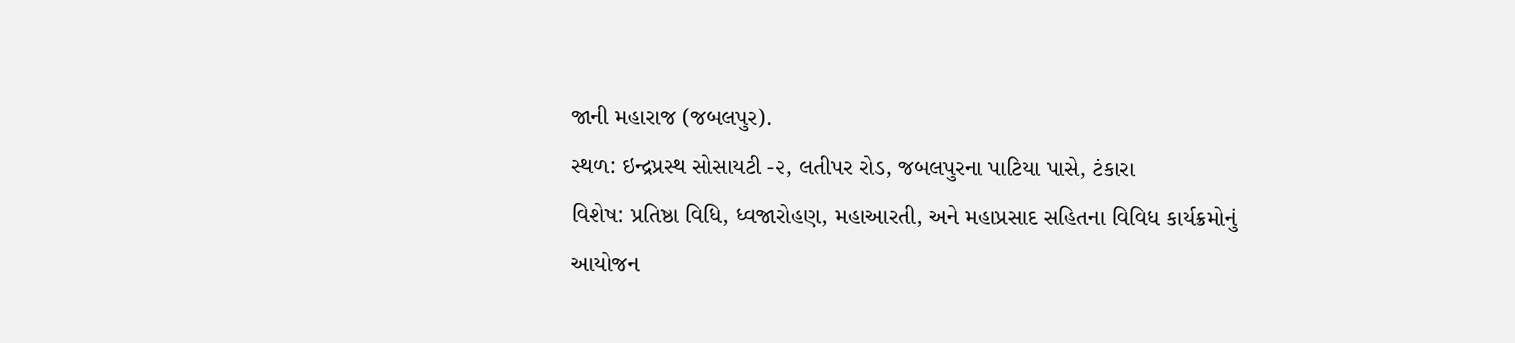જાની મહારાજ (જબલપુર).
સ્થળ: ઇન્દ્રપ્રસ્થ સોસાયટી -૨, લતીપર રોડ, જબલપુરના પાટિયા પાસે, ટંકારા
વિશેષ: પ્રતિષ્ઠા વિધિ, ધ્વજારોહણ, મહાઆરતી, અને મહાપ્રસાદ સહિતના વિવિધ કાર્યક્રમોનું આયોજન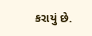કરાયું છે.